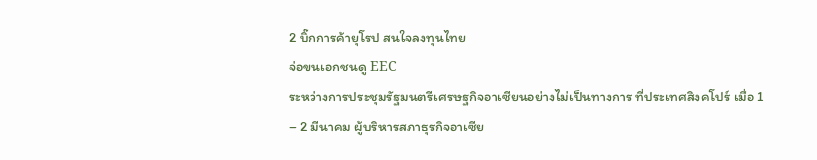2 บิ๊กการค้ายุโรป สนใจลงทุนไทย
จ่อขนเอกชนดู EEC
ระหว่างการประชุมรัฐมนตรีเศรษฐกิจอาเซียนอย่างไม่เป็นทางการ ที่ประเทศสิงคโปร์ เมื่อ 1 – 2 มีนาคม ผู้บริหารสภาธุรกิจอาเซีย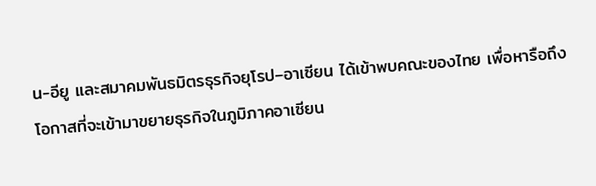น-อียู และสมาคมพันธมิตรธุรกิจยุโรป–อาเซียน ได้เข้าพบคณะของไทย เพื่อหารือถึงโอกาสที่จะเข้ามาขยายธุรกิจในภูมิภาคอาเซียน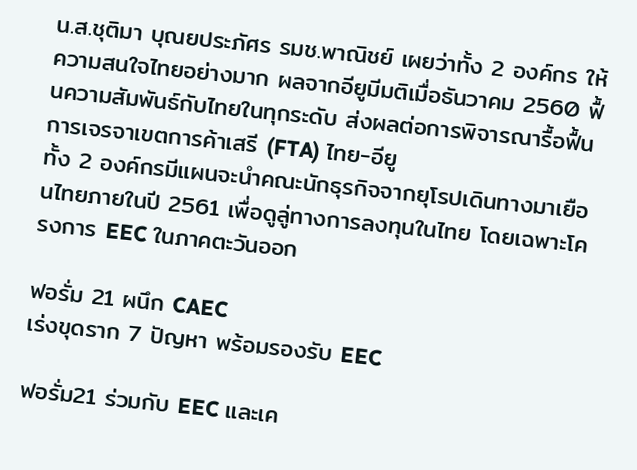น.ส.ชุติมา บุณยประภัศร รมช.พาณิชย์ เผยว่าทั้ง 2 องค์กร ให้ความสนใจไทยอย่างมาก ผลจากอียูมีมติเมื่อธันวาคม 2560 ฟื้นความสัมพันธ์กับไทยในทุกระดับ ส่งผลต่อการพิจารณารื้อฟื้นการเจรจาเขตการค้าเสรี (FTA) ไทย-อียู
ทั้ง 2 องค์กรมีแผนจะนำคณะนักธุรกิจจากยุโรปเดินทางมาเยือนไทยภายในปี 2561 เพื่อดูลู่ทางการลงทุนในไทย โดยเฉพาะโครงการ EEC ในภาคตะวันออก

ฟอรั่ม 21 ผนึก CAEC
เร่งขุดราก 7 ปัญหา พร้อมรองรับ EEC

ฟอรั่ม21 ร่วมกับ EEC และเค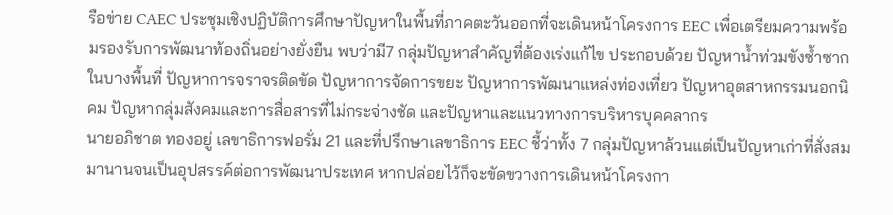รือข่าย CAEC ประชุมเชิงปฏิบัติการศึกษาปัญหาในพื้นที่ภาคตะวันออกที่จะเดินหน้าโครงการ EEC เพื่อเตรียมความพร้อมรองรับการพัฒนาท้องถิ่นอย่างยั่งยืน พบว่ามี7 กลุ่มปัญหาสำคัญที่ต้องเร่งแก้ไข ประกอบด้วย ปัญหาน้ำท่วมขังซ้ำซากในบางพื้นที่ ปัญหาการจราจรติดขัด ปัญหาการจัดการขยะ ปัญหาการพัฒนาแหล่งท่องเที่ยว ปัญหาอุตสาหกรรมนอกนิคม ปัญหากลุ่มสังคมและการสื่อสารที่ไม่กระจ่างชัด และปัญหาและแนวทางการบริหารบุคคลากร
นายอภิชาต ทองอยู่ เลขาธิการฟอรั่ม 21 และที่ปรึกษาเลขาธิการ EEC ชี้ว่าทั้ง 7 กลุ่มปัญหาล้วนแต่เป็นปัญหาเก่าที่สั่งสมมานานจนเป็นอุปสรรค์ต่อการพัฒนาประเทศ หากปล่อยไว้ก็จะขัดขวางการเดินหน้าโครงกา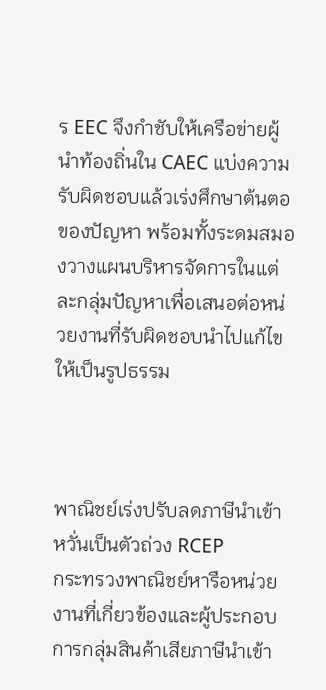ร EEC จึงกำชับให้เครือข่ายผู้นำท้องถิ่นใน CAEC แบ่งความรับผิดชอบแล้วเร่งศึกษาต้นตอของปัญหา พร้อมทั้งระดมสมองวางแผนบริหารจัดการในแต่ละกลุ่มปัญหาเพื่อเสนอต่อหน่วยงานที่รับผิดชอบนำไปแก้ไขให้เป็นรูปธรรม



พาณิชย์เร่งปรับลดภาษีนำเข้า
หวั่นเป็นตัวถ่วง RCEP
กระทรวงพาณิชย์หารือหน่วยงานที่เกี่ยวข้องและผู้ประกอบการกลุ่มสินค้าเสียภาษีนำเข้า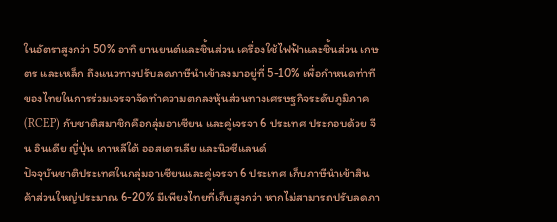ในอัตราสูงกว่า 50% อาทิ ยานยนต์และชิ้นส่วน เครื่องใช้ไฟฟ้าและชิ้นส่วน เกษตร และเหล็ก ถึงแนวทางปรับลดภาษีนำเข้าลงมาอยู่ที่ 5-10% เพื่อกำหนดท่าทีของไทยในการร่วมเจรจาจัดทำความตกลงหุ้นส่วนทางเศรษฐกิจระดับภูมิภาค (RCEP) กับชาติสมาชิกคือกลุ่มอาเซียน และคู่เจรจา 6 ประเทศ ประกอบด้วย จีน อินเดีย ญี่ปุ่น เกาหลีใต้ ออสเตรเลีย และนิวซีแลนด์
ปัจจุบันชาติประเทศในกลุ่มอาเซียนและคู่เจรจา 6 ประเทศ เก็บภาษีนำเข้าสินค้าส่วนใหญ่ประมาณ 6-20% มีเพียงไทยที่เก็บสูงกว่า หากไม่สามารถปรับลดภา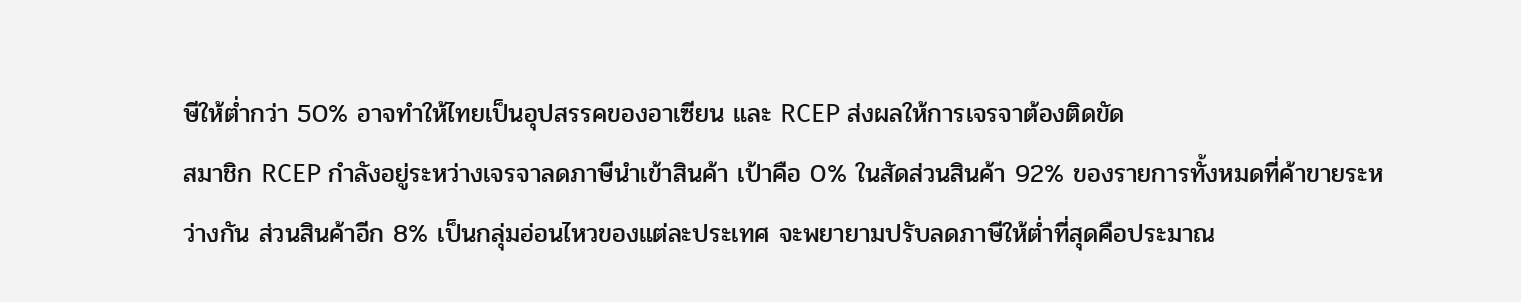ษีให้ต่ำกว่า 50% อาจทำให้ไทยเป็นอุปสรรคของอาเซียน และ RCEP ส่งผลให้การเจรจาต้องติดขัด
สมาชิก RCEP กำลังอยู่ระหว่างเจรจาลดภาษีนำเข้าสินค้า เป้าคือ 0% ในสัดส่วนสินค้า 92% ของรายการทั้งหมดที่ค้าขายระหว่างกัน ส่วนสินค้าอีก 8% เป็นกลุ่มอ่อนไหวของแต่ละประเทศ จะพยายามปรับลดภาษีให้ต่ำที่สุดคือประมาณ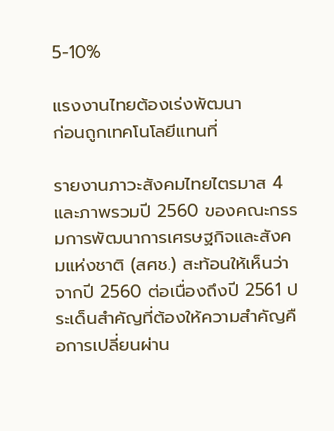5-10%

แรงงานไทยต้องเร่งพัฒนา
ก่อนถูกเทคโนโลยีแทนที่

รายงานภาวะสังคมไทยไตรมาส 4 และภาพรวมปี 2560 ของคณะกรรมการพัฒนาการเศรษฐกิจและสังคมแห่งชาติ (สศช.) สะท้อนให้เห็นว่าจากปี 2560 ต่อเนื่องถึงปี 2561 ประเด็นสำคัญที่ต้องให้ความสำคัญคือการเปลี่ยนผ่าน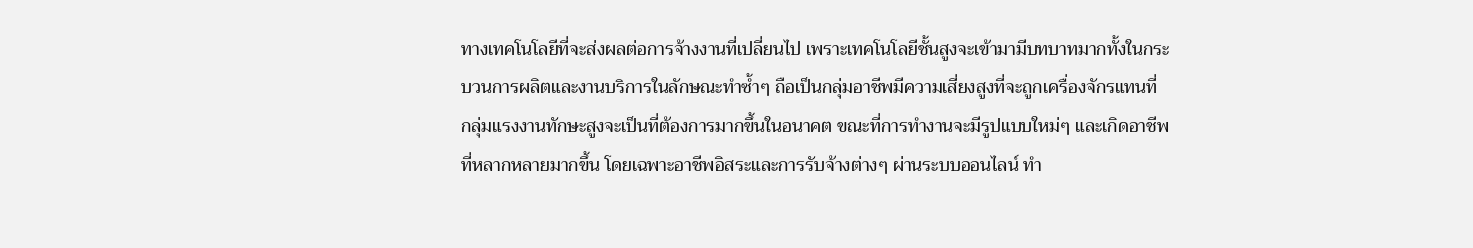ทางเทคโนโลยีที่จะส่งผลต่อการจ้างงานที่เปลี่ยนไป เพราะเทคโนโลยีชั้นสูงจะเข้ามามีบทบาทมากทั้งในกระบวนการผลิตและงานบริการในลักษณะทำซ้ำๆ ถือเป็นกลุ่มอาชีพมีความเสี่ยงสูงที่จะถูกเครื่องจักรแทนที่
กลุ่มแรงงานทักษะสูงจะเป็นที่ต้องการมากขึ้นในอนาคต ขณะที่การทำงานจะมีรูปแบบใหม่ๆ และเกิดอาชีพที่หลากหลายมากขึ้น โดยเฉพาะอาชีพอิสระและการรับจ้างต่างๆ ผ่านระบบออนไลน์ ทำ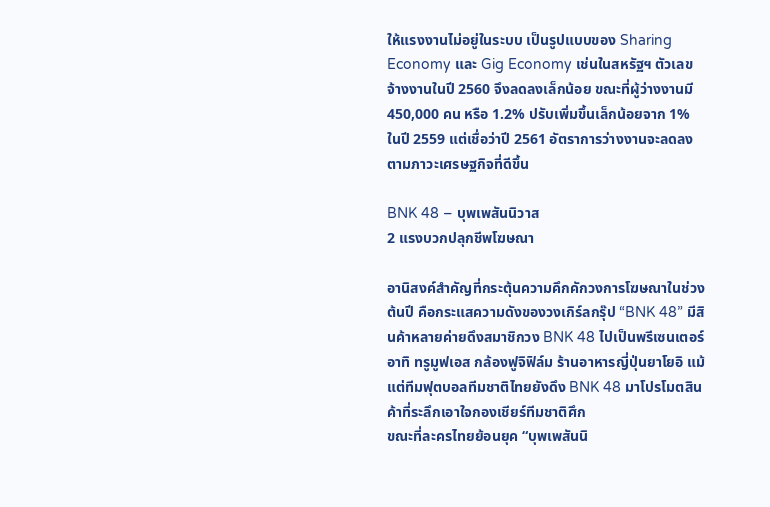ให้แรงงานไม่อยู่ในระบบ เป็นรูปแบบของ Sharing Economy และ Gig Economy เช่นในสหรัฐฯ ตัวเลขจ้างงานในปี 2560 จึงลดลงเล็กน้อย ขณะที่ผู้ว่างงานมี 450,000 คน หรือ 1.2% ปรับเพิ่มขึ้นเล็กน้อยจาก 1% ในปี 2559 แต่เชื่อว่าปี 2561 อัตราการว่างงานจะลดลงตามภาวะเศรษฐกิจที่ดีขึ้น

BNK 48 – บุพเพสันนิวาส
2 แรงบวกปลุกชีพโฆษณา

อานิสงค์สำคัญที่กระตุ้นความคึกคักวงการโฆษณาในช่วงต้นปี คือกระแสความดังของวงเกิร์ลกรุ๊ป “BNK 48” มีสินค้าหลายค่ายดึงสมาชิกวง BNK 48 ไปเป็นพรีเซนเตอร์ อาทิ ทรูมูฟเอส กล้องฟูจิฟิล์ม ร้านอาหารญี่ปุ่นยาโยอิ แม้แต่ทีมฟุตบอลทีมชาติไทยยังดึง BNK 48 มาโปรโมตสินค้าที่ระลึกเอาใจกองเชียร์ทีมชาติศึก
ขณะที่ละครไทยย้อนยุค “บุพเพสันนิ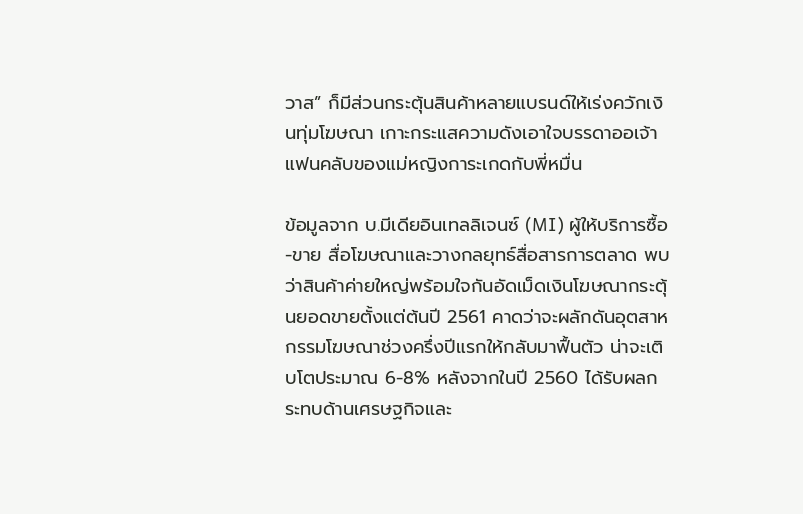วาส” ก็มีส่วนกระตุ้นสินค้าหลายแบรนด์ให้เร่งควักเงินทุ่มโฆษณา เกาะกระแสความดังเอาใจบรรดาออเจ้าแฟนคลับของแม่หญิงการะเกดกับพี่หมื่น

ข้อมูลจาก บ.มีเดียอินเทลลิเจนซ์ (MI) ผู้ให้บริการซื้อ-ขาย สื่อโฆษณาและวางกลยุทธ์สื่อสารการตลาด พบว่าสินค้าค่ายใหญ่พร้อมใจกันอัดเม็ดเงินโฆษณากระตุ้นยอดขายตั้งแต่ต้นปี 2561 คาดว่าจะผลักดันอุตสาหกรรมโฆษณาช่วงครึ่งปีแรกให้กลับมาฟื้นตัว น่าจะเติบโตประมาณ 6-8% หลังจากในปี 2560 ได้รับผลกระทบด้านเศรษฐกิจและ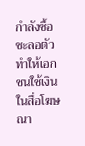กำลังซื้อชะลอตัว ทำให้เอกชนใช้เงินในสื่อโฆษณา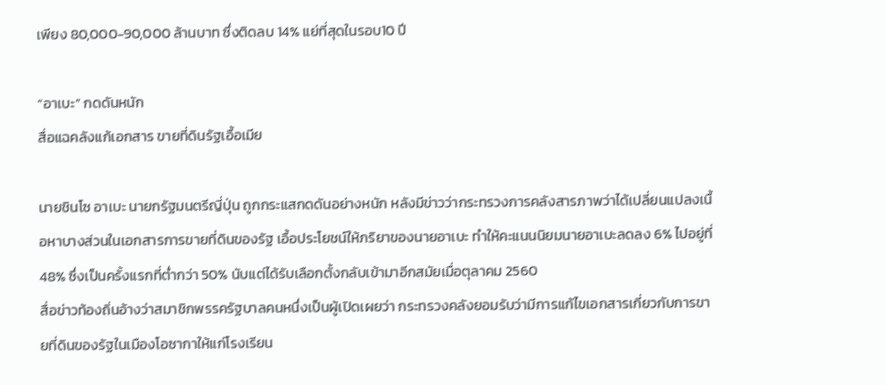เพียง 80,000-90,000 ล้านบาท ซึ่งติดลบ 14% แย่ที่สุดในรอบ10 ปี

“อาเบะ” กดดันหนัก
สื่อแฉคลังแก้เอกสาร ขายที่ดินรัฐเอื้อเมีย

นายชินโซ อาเบะ นายกรัฐมนตรีญี่ปุ่น ถูกกระแสกดดันอย่างหนัก หลังมีข่าวว่ากระทรวงการคลังสารภาพว่าได้เปลี่ยนแปลงเนื้อหาบางส่วนในเอกสารการขายที่ดินของรัฐ เอื้อประโยชน์ให้ภริยาของนายอาเบะ ทำให้คะแนนนิยมนายอาเบะลดลง 6% ไปอยู่ที่ 48% ซึ่งเป็นครั้งแรกที่ต่ำกว่า 50% นับแต่ได้รับเลือกตั้งกลับเข้ามาอีกสมัยเมื่อตุลาคม 2560
สื่อข่าวท้องถิ่นอ้างว่าสมาชิกพรรครัฐบาลคนหนึ่งเป็นผู้เปิดเผยว่า กระทรวงคลังยอมรับว่ามีการแก้ไขเอกสารเกี่ยวกับการขายที่ดินของรัฐในเมืองโอซากาให้แก่โรงเรียน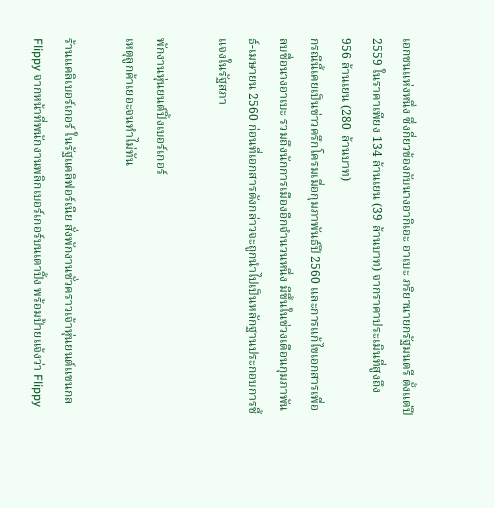เอกชนแห่งหนึ่ง ซึ่งกี่ยวข้องกับนางอากิเอะ อาเบะ ภริยานายกรัฐมนตรี ตั้งแต่ปี 2559 ในราคาเพียง 134 ล้านเยน (39 ล้านบาท) จากราคาประเมินที่สูงถึง 956 ล้านเยน (280 ล้านบาท)
กรณีนี้เคยเป็นข่าวครึกโครมเมื่อกุมภาพันธ์ปี 2560 และการแก้ไขเอกสารเพื่อลบชื่อนางอาเบะ รวมถึงนักการเมืองอีกจำนวนหนึ่ง มีขึ้นในช่วงเดือนกุมภาพันธ์-เมษายน 2560 ก่อนที่เอกสารดังกล่าวจะถูกนำไปเป็นหลักฐานประกอบการชี้แจงในรัฐสภา

พักงานหุ่นยนต์ปิ้งเบอร์เกอร์
เหตุลูกค้าเยอะจนทำไม่ทัน

ร้านแคลิเบอร์เกอร์ ในรัฐแคลิฟอร์เนีย สั่งพักงานชั่วคราวเจ้าหุ่นยนต์แขนกล Flippy จากหน้าที่พนักงานพลิกเบอร์เกอร์บนเตาปิ้ง พร้อมป้ายแจ้งว่า Flippy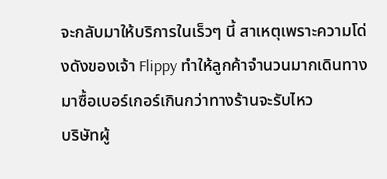จะกลับมาให้บริการในเร็วๆ นี้ สาเหตุเพราะความโด่งดังของเจ้า Flippy ทำให้ลูกค้าจำนวนมากเดินทางมาซื้อเบอร์เกอร์เกินกว่าทางร้านจะรับไหว
บริษัทผู้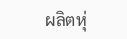ผลิตหุ่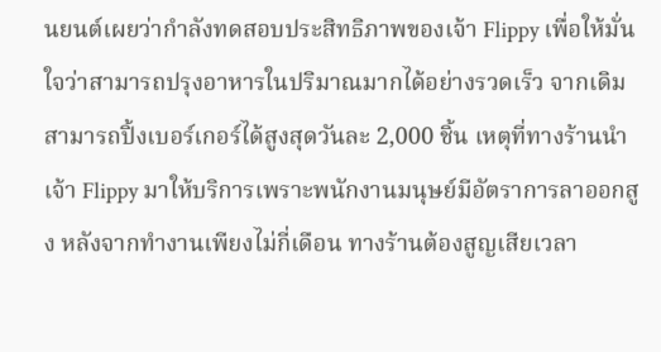นยนต์เผยว่ากำลังทดสอบประสิทธิภาพของเจ้า Flippy เพื่อให้มั่นใจว่าสามารถปรุงอาหารในปริมาณมากได้อย่างรวดเร็ว จากเดิมสามารถปิ้งเบอร์เกอร์ได้สูงสุดวันละ 2,000 ชิ้น เหตุที่ทางร้านนำเจ้า Flippy มาให้บริการเพราะพนักงานมนุษย์มีอัตราการลาออกสูง หลังจากทำงานเพียงไม่กี่เดือน ทางร้านต้องสูญเสียเวลา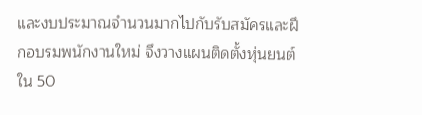และงบประมาณจำนวนมากไปกับรับสมัครและฝึกอบรมพนักงานใหม่ จึงวางแผนติดตั้งหุ่นยนต์ใน 50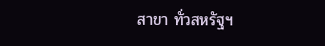สาขา ทั่วสหรัฐฯ